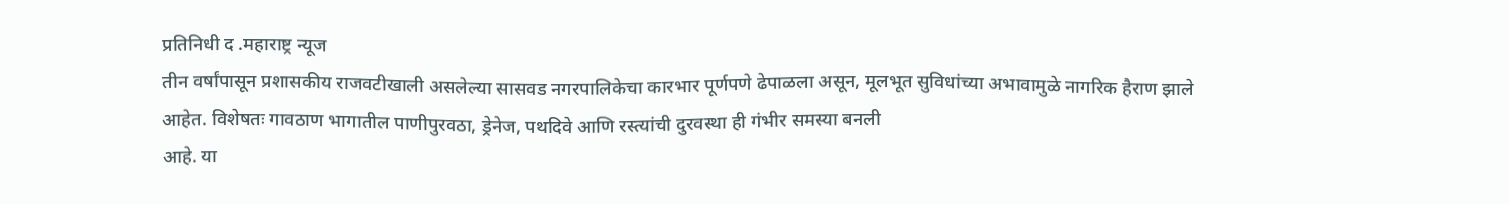प्रतिनिधी द .महाराष्ट्र न्यूज
तीन वर्षांपासून प्रशासकीय राजवटीखाली असलेल्या सासवड नगरपालिकेचा कारभार पूर्णपणे ढेपाळला असून, मूलभूत सुविधांच्या अभावामुळे नागरिक हैराण झाले
आहेत. विशेषतः गावठाण भागातील पाणीपुरवठा, ड्रेनेज, पथदिवे आणि रस्त्यांची दुरवस्था ही गंभीर समस्या बनली
आहे. या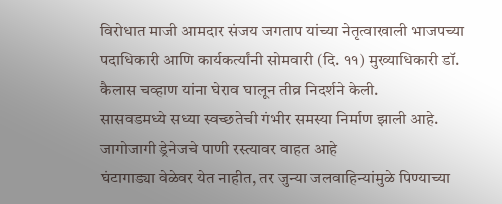विरोधात माजी आमदार संजय जगताप यांच्या नेतृत्वाखाली भाजपच्या पदाधिकारी आणि कार्यकर्त्यांनी सोमवारी (दि. ११) मुख्याधिकारी डॉ. कैलास चव्हाण यांना घेराव घालून तीव्र निदर्शने केली.
सासवडमध्ये सध्या स्वच्छतेची गंभीर समस्या निर्माण झाली आहे. जागोजागी ड्रेनेजचे पाणी रस्त्यावर वाहत आहे
घंटागाड्या वेळेवर येत नाहीत, तर जुन्या जलवाहिन्यांमुळे पिण्याच्या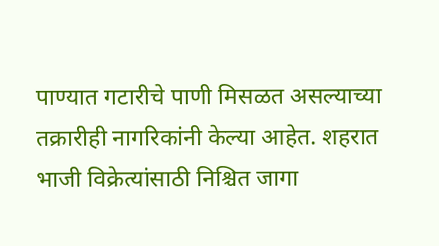पाण्यात गटारीचे पाणी मिसळत असल्याच्या तक्रारीही नागरिकांनी केल्या आहेत. शहरात भाजी विक्रेत्यांसाठी निश्चित जागा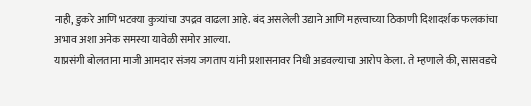नाही, डुकरे आणि भटक्या कुत्र्यांचा उपद्रव वाढला आहे. बंद असलेली उद्याने आणि महत्त्वाच्या ठिकाणी दिशादर्शक फलकांचा अभाव अशा अनेक समस्या यावेळी समोर आल्या.
याप्रसंगी बोलताना माजी आमदार संजय जगताप यांनी प्रशासनावर निधी अडवल्याचा आरोप केला. ते म्हणाले की, सासवडचे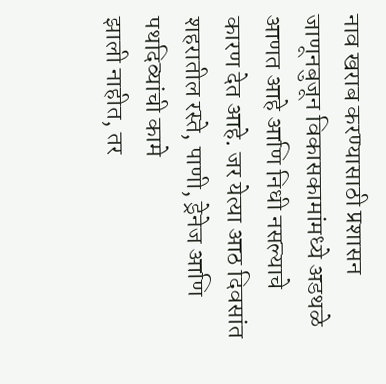नाव खराब करण्यासाठी प्रशासन जाणूनबुजून विकासकामांमध्ये अडथळे आणत आहे आणि निधी नसल्याचे कारण देत आहे. जर येत्या आठ दिवसांत शहरातील रस्ते, पाणी, ड्रेनेज आणि पथदिव्यांची कामे
झाली नाहीत, तर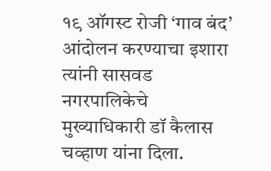१९ ऑगस्ट रोजी ‘गाव बंद’ आंदोलन करण्याचा इशारा त्यांनी सासवड नगरपालिकेचे मुख्याधिकारी डॉ कैलास चव्हाण यांना दिला.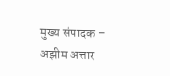मुख्य संपादक – अझीम अत्तार